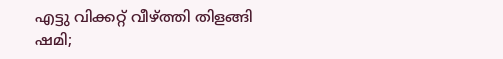എട്ടു വിക്കറ്റ് വീഴ്ത്തി തിളങ്ങി ഷമി;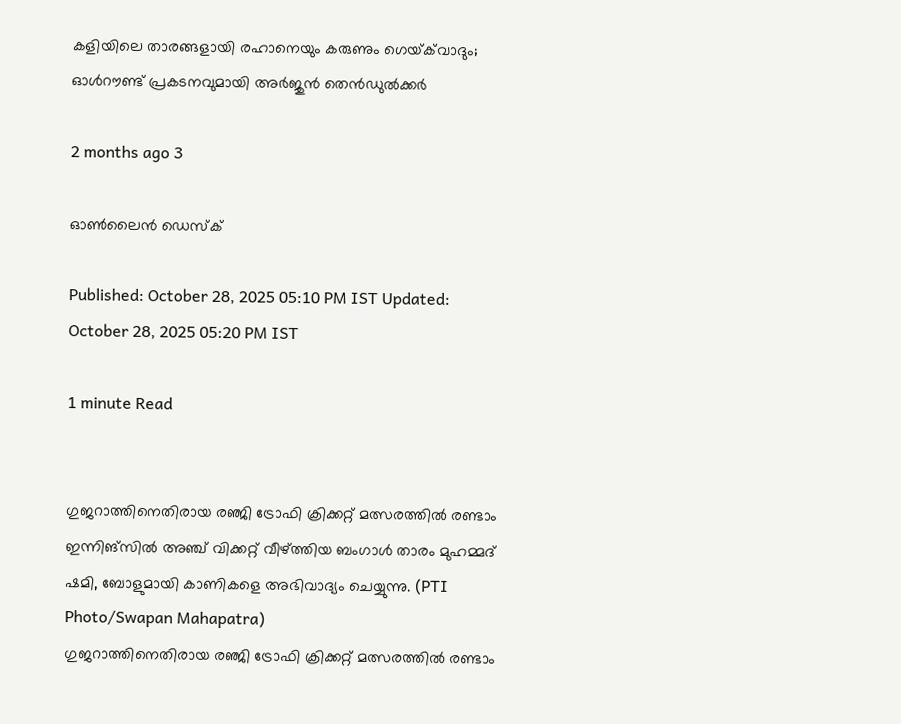കളിയിലെ താരങ്ങളായി രഹാനെയും കരുണും ഗെയ്‌ക്‌വാദും; ഓൾറൗണ്ട് പ്രകടനവുമായി അർജുൻ തെൻഡുൽക്കർ

2 months ago 3

ഓൺലൈൻ ഡെസ്‌ക്

Published: October 28, 2025 05:10 PM IST Updated: October 28, 2025 05:20 PM IST

1 minute Read


ഗുജറാത്തിനെതിരായ രഞ്ജി ട്രോഫി ക്രിക്കറ്റ് മത്സരത്തിൽ രണ്ടാം  ഇന്നിങ്സിൽ അഞ്ച് വിക്കറ്റ് വീഴ്ത്തിയ ബംഗാൾ താരം മുഹമ്മദ് ഷമി, ബോളുമായി കാണികളെ അഭിവാദ്യം ചെയ്യുന്നു. (PTI Photo/Swapan Mahapatra)
ഗുജറാത്തിനെതിരായ രഞ്ജി ട്രോഫി ക്രിക്കറ്റ് മത്സരത്തിൽ രണ്ടാം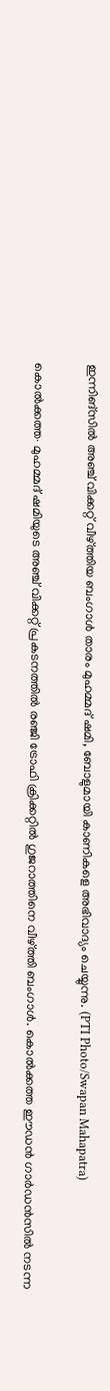ഇന്നിങ്സിൽ അഞ്ച് വിക്കറ്റ് വീഴ്ത്തിയ ബംഗാൾ താരം മുഹമ്മദ് ഷമി, ബോളുമായി കാണികളെ അഭിവാദ്യം ചെയ്യുന്നു. (PTI Photo/Swapan Mahapatra)

കൊൽക്കത്ത∙ മുഹമ്മദ് ഷമിയുടെ അഞ്ച് വിക്കറ്റ് പ്രകടനത്തിൽ രഞ്ജി ട്രോഫി ക്രിക്കറ്റിൽ ഗുജറാത്തിനെ വീഴ്ത്തി ബംഗാൾ. കൊൽക്കത്ത ഈഡൻ ഗാർഡൻസിൽ നടന്ന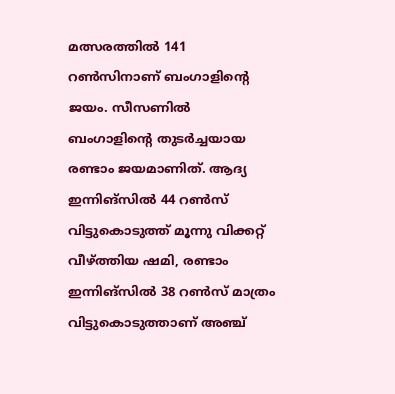മത്സരത്തിൽ 141 റൺസിനാണ് ബംഗാളിന്റെ ജയം. സീസണിൽ ബംഗാളിന്റെ തുടർച്ചയായ രണ്ടാം ജയമാണിത്. ആദ്യ ഇന്നിങ്സിൽ 44 റൺസ് വിട്ടുകൊടുത്ത് മൂന്നു വിക്കറ്റ് വീഴ്ത്തിയ ഷമി, രണ്ടാം ഇന്നിങ്സിൽ 38 റൺസ് മാത്രം വിട്ടുകൊടുത്താണ് അഞ്ച്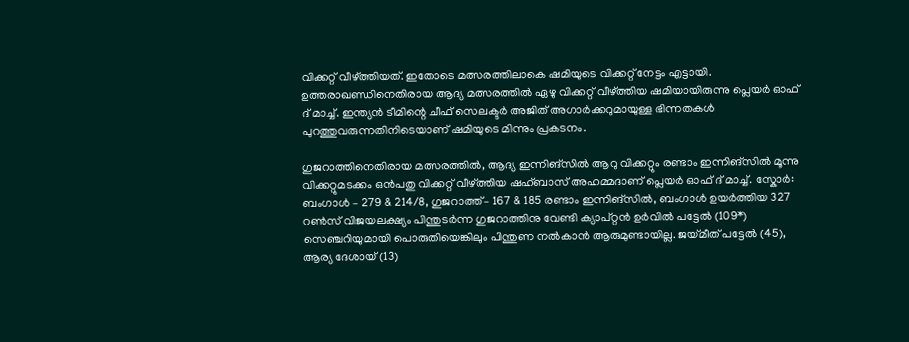വിക്കറ്റ് വീഴ്ത്തിയത്. ഇതോടെ മത്സരത്തിലാകെ ഷമിയുടെ വിക്കറ്റ് നേട്ടം എട്ടായി. ഉത്തരാഖണ്ഡിനെതിരായ ആദ്യ മത്സരത്തിൽ ഏഴു വിക്കറ്റ് വീഴ്ത്തിയ ഷമിയായിരുന്നു പ്ലെയർ ഓഫ് ദ് മാച്ച്. ഇന്ത്യൻ ടീമിന്റെ ചീഫ് സെലക്ടർ അജിത് അഗാർക്കറുമായുള്ള ഭിന്നതകൾ പുറത്തുവരുന്നതിനിടെയാണ് ഷമിയുടെ മിന്നും പ്രകടനം.

ഗുജറാത്തിനെതിരായ മത്സരത്തിൽ, ആദ്യ ഇന്നിങ്സിൽ ആറു വിക്കറ്റും രണ്ടാം ഇന്നിങ്സിൽ മൂന്നു വിക്കറ്റുമടക്കം ഒൻപതു വിക്കറ്റ് വീഴ്ത്തിയ ഷഹ്ബാസ് അഹമ്മദാണ് പ്ലെയർ ഓഫ് ദ് മാച്ച്. സ്കോർ: ബംഗാൾ – 279 & 214/8, ഗുജറാത്ത്– 167 & 185 രണ്ടാം ഇന്നിങ്സിൽ, ബംഗാൾ ഉയർത്തിയ 327 റൺസ് വിജയലക്ഷ്യം പിന്തുടർന്ന ഗുജറാത്തിനു വേണ്ടി ക്യാപ്റ്റൻ ഉർവിൽ പട്ടേൽ (109*) സെഞ്ചറിയുമായി പൊരുതിയെങ്കിലും പിന്തുണ നൽകാൻ ആരുമുണ്ടായില്ല. ജയ്മീത് പട്ടേൽ (45), ആര്യ ദേശായ് (13)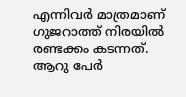എന്നിവർ മാത്രമാണ് ഗുജറാത്ത് നിരയിൽ രണ്ടക്കം കടന്നത്. ആറു പേർ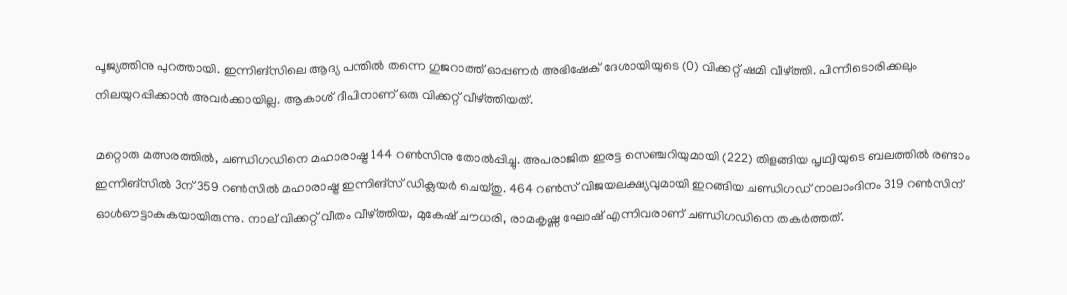പൂജ്യത്തിനു പുറത്തായി. ഇന്നിങ്സിലെ ആദ്യ പന്തിൽ തന്നെ ഗുജറാത്ത് ഓപ്പണർ അഭിഷേക് ദേശായിയുടെ (0) വിക്കറ്റ് ഷമി വീഴ്ത്തി. പിന്നീടൊരിക്കലും നിലയുറപ്പിക്കാൻ അവർക്കായില്ല. ആകാശ് ദീപിനാണ് ഒരു വിക്കറ്റ് വീഴ്ത്തിയത്.

മറ്റൊരു മത്സരത്തിൽ, ചണ്ഡിഗഡിനെ മഹാരാഷ്ട്ര 144 റൺസിനു തോൽപ്പിച്ചു. അപരാജിത ഇരട്ട സെഞ്ചറിയുമായി (222) തിളങ്ങിയ പൃഥ്വിയുടെ ബലത്തിൽ രണ്ടാം ഇന്നിങ്സിൽ 3ന് 359 റൺസിൽ മഹാരാഷ്ട്ര ഇന്നിങ്സ് ഡിക്ലയർ ചെയ്തു. 464 റൺസ് വിജയലക്ഷ്യവുമായി ഇറങ്ങിയ ചണ്ഡിഗഡ് നാലാംദിനം 319 റൺസിന് ഓൾഔട്ടാകുകയായിരുന്നു. നാല് വിക്കറ്റ് വീതം വീഴ്ത്തിയ, മുകേഷ് ചൗധരി, രാമകൃഷ്ണ ഘോഷ് എന്നിവരാണ് ചണ്ഡിഗഡിനെ തകർത്തത്.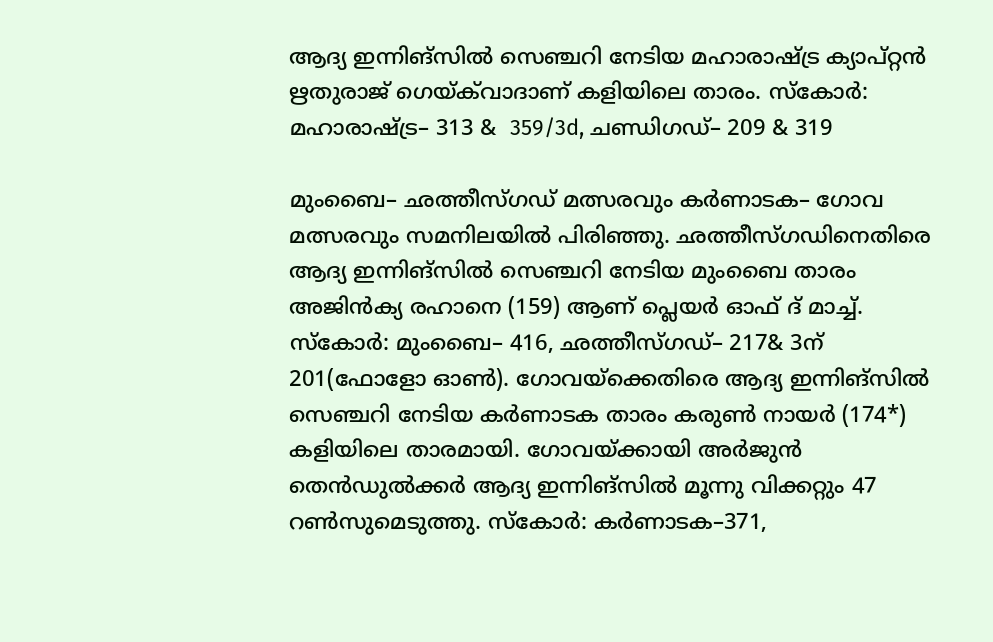ആദ്യ ഇന്നിങ്സിൽ സെ‍ഞ്ചറി നേടിയ മഹാരാഷ്ട്ര ക്യാപ്റ്റൻ ഋതുരാജ് ഗെയ്‌ക്‌വാദാണ് കളിയിലെ താരം. സ്കോർ: മഹാരാഷ്ട്ര– 313 &  359/3d, ചണ്ഡിഗഡ്– 209 & 319

മുംബൈ– ഛത്തീസ്ഗഡ് മത്സരവും കർണാടക– ഗോവ മത്സരവും സമനിലയിൽ പിരിഞ്ഞു. ഛത്തീസ്ഗഡിനെതിരെ ആദ്യ ഇന്നിങ്സിൽ സെഞ്ചറി നേടിയ മുംബൈ താരം അജിൻക്യ രഹാനെ (159) ആണ് പ്ലെയർ ഓഫ് ദ് മാച്ച്. സ്കോർ: മുംബൈ– 416, ഛത്തീസ്ഗഡ്– 217& 3ന് 201(ഫോളോ ഓൺ). ഗോവയ്‌ക്കെതിരെ ആദ്യ ഇന്നിങ്സിൽ സെഞ്ചറി നേടിയ കർണാടക താരം കരുൺ നായർ (174*) കളിയിലെ താരമായി. ഗോവയ്‌ക്കായി അർജുൻ തെൻഡുൽക്കർ ആദ്യ ഇന്നിങ്സിൽ മൂന്നു വിക്കറ്റും 47 റൺസുമെടുത്തു. സ്കോർ: കർണാടക–371,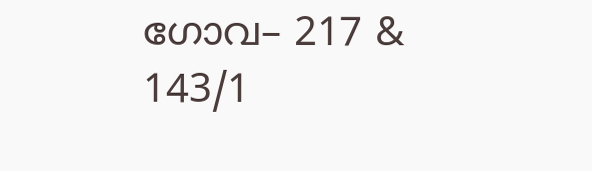ഗോവ– 217 & 143/1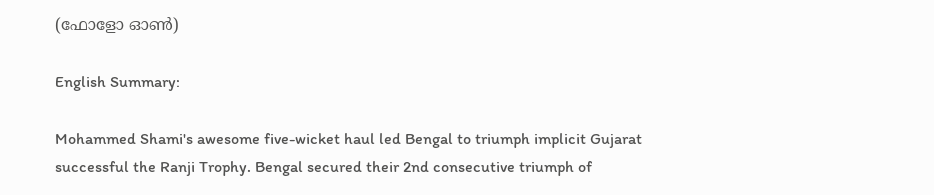(ഫോളോ ഓൺ)

English Summary:

Mohammed Shami's awesome five-wicket haul led Bengal to triumph implicit Gujarat successful the Ranji Trophy. Bengal secured their 2nd consecutive triumph of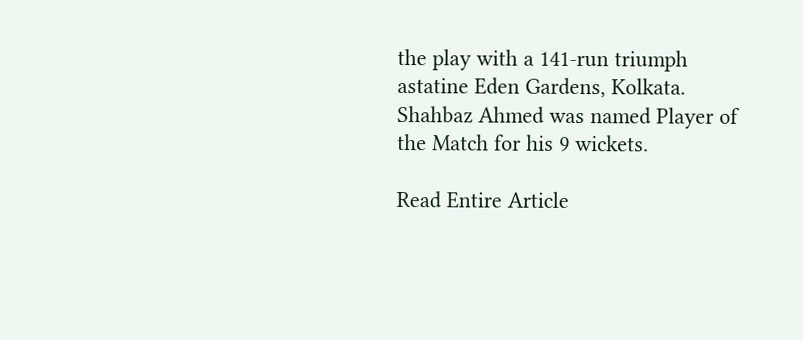the play with a 141-run triumph astatine Eden Gardens, Kolkata. Shahbaz Ahmed was named Player of the Match for his 9 wickets.

Read Entire Article